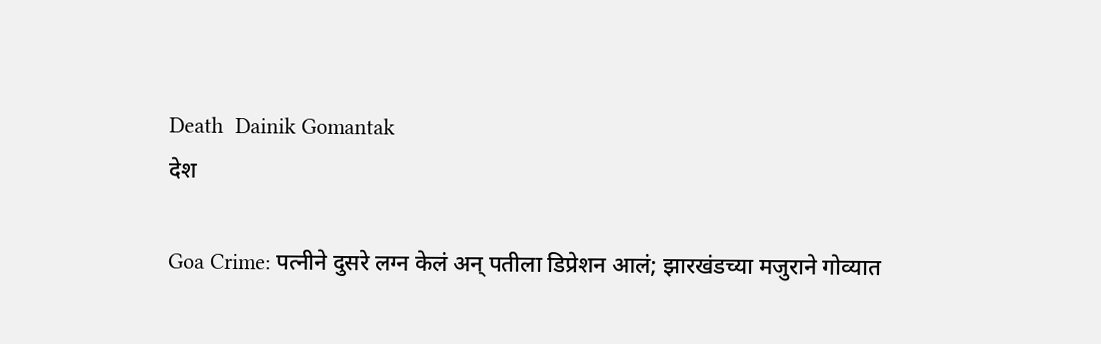Death  Dainik Gomantak
देश

Goa Crime: पत्नीने दुसरे लग्न केलं अन् पतीला डिप्रेशन आलं; झारखंडच्या मजुराने गोव्यात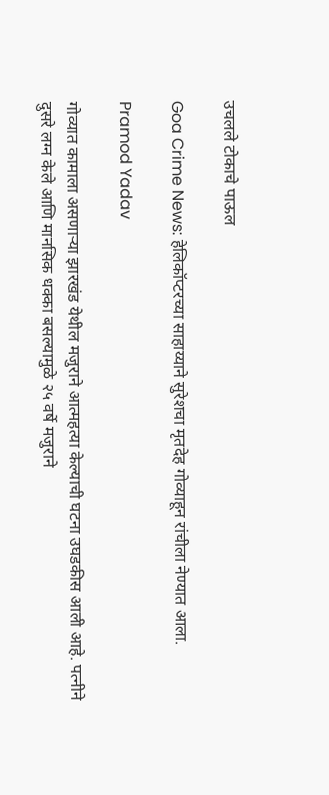उचलले टोकाचे पाऊल

Goa Crime News: हेलिकॉप्टरच्या साहाय्याने सुरेशचा मृतदेह गोव्याहून रांचीला नेण्यात आला.

Pramod Yadav

गोव्यात कामाला असणाऱ्या झारखंड येथील मजुराने आत्महत्या केल्याची घटना उघडकीस आली आहे. पत्नीने दुसरे लग्न केले आणि मानसिक धक्का बसल्यामुळे २५ वर्षे मजुराने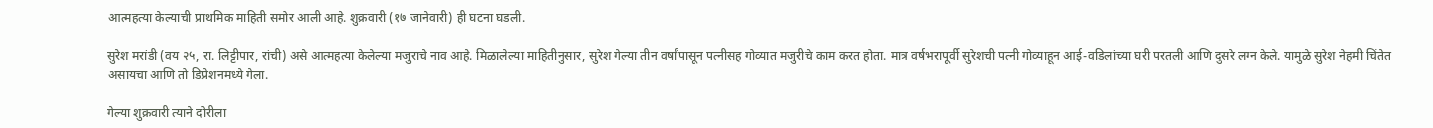आत्महत्या केल्याची प्राथमिक माहिती समोर आली आहे. शुक्रवारी (१७ जानेवारी) ही घटना घडली.

सुरेश मरांडी (वय २५, रा. लिट्टीपार, रांची) असे आत्महत्या केलेल्या मजुराचे नाव आहे. मिळालेल्या माहितीनुसार, सुरेश गेल्या तीन वर्षांपासून पत्नीसह गोव्यात मजुरीचे काम करत होता. मात्र वर्षभरापूर्वी सुरेशची पत्नी गोव्याहून आई-वडिलांच्या घरी परतली आणि दुसरे लग्न केले. यामुळे सुरेश नेहमी चिंतेत असायचा आणि तो डिप्रेशनमध्ये गेला.

गेल्या शुक्रवारी त्याने दोरीला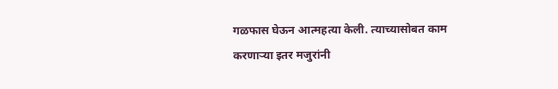गळफास घेऊन आत्महत्या केली. त्याच्यासोबत काम करणाऱ्या इतर मजुरांनी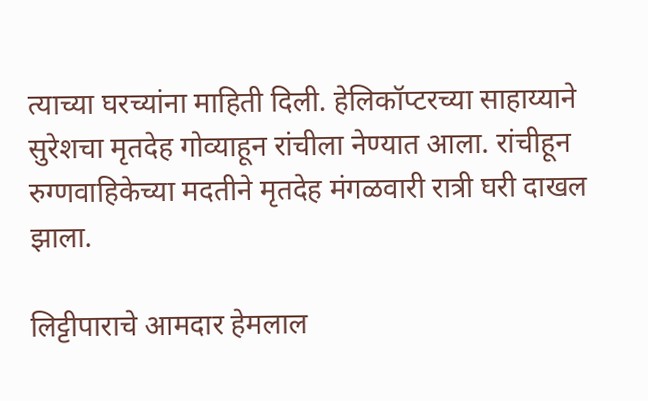त्याच्या घरच्यांना माहिती दिली. हेलिकॉप्टरच्या साहाय्याने सुरेशचा मृतदेह गोव्याहून रांचीला नेण्यात आला. रांचीहून रुग्णवाहिकेच्या मदतीने मृतदेह मंगळवारी रात्री घरी दाखल झाला.

लिट्टीपाराचे आमदार हेमलाल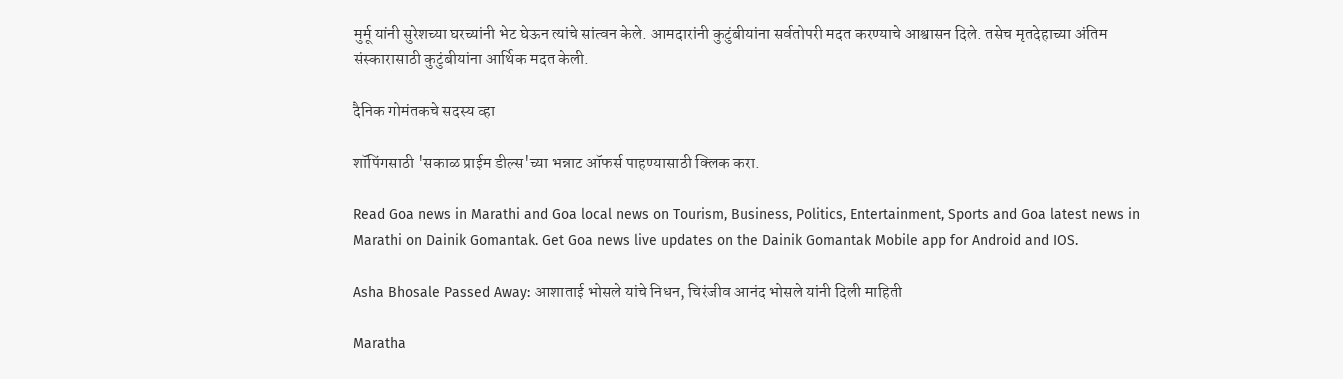मुर्मू यांनी सुरेशच्या घरच्यांनी भेट घेऊन त्यांचे सांत्वन केले. आमदारांनी कुटुंबीयांना सर्वतोपरी मदत करण्याचे आश्वासन दिले. तसेच मृतदेहाच्या अंतिम संस्कारासाठी कुटुंबीयांना आर्थिक मदत केली.

दैनिक गोमंतकचे सदस्य व्हा

शॉपिंगसाठी 'सकाळ प्राईम डील्स'च्या भन्नाट ऑफर्स पाहण्यासाठी क्लिक करा.

Read Goa news in Marathi and Goa local news on Tourism, Business, Politics, Entertainment, Sports and Goa latest news in Marathi on Dainik Gomantak. Get Goa news live updates on the Dainik Gomantak Mobile app for Android and IOS.

Asha Bhosale Passed Away: आशाताई भोसले यांचे निधन, चिरंजीव आनंद भोसले यांनी दिली माहिती

Maratha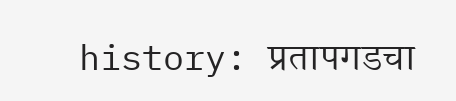history: प्रतापगडचा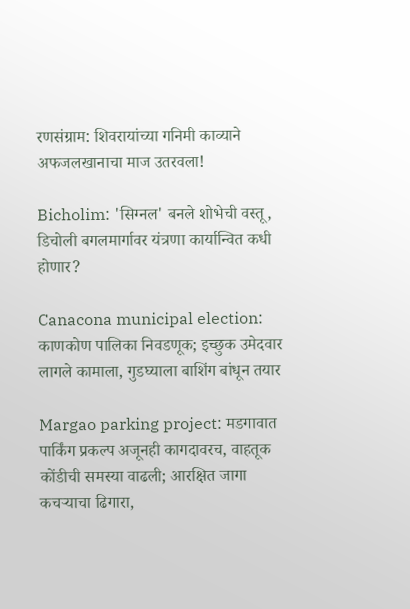रणसंग्राम: शिवरायांच्या गनिमी काव्याने अफजलखानाचा माज उतरवला!

Bicholim: 'सिग्नल' बनले शोभेची वस्तू, डिचोली बगलमार्गावर यंत्रणा कार्यान्वित कधी होणार?

Canacona municipal election: काणकोण पालिका निवडणूक; इच्छुक उमेदवार लागले कामाला, गुडघ्याला बाशिंग बांधून तयार

Margao parking project: मडगावात पार्किंग प्रकल्प अजूनही कागदावरच, वाहतूक कोंडीची समस्या वाढली; आरक्षित जागा कचऱ्याचा ढिगारा,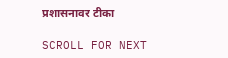प्रशासनावर टीका

SCROLL FOR NEXT